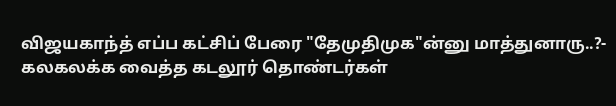விஜயகாந்த் எப்ப கட்சிப் பேரை "தேமுதிமுக"ன்னு மாத்துனாரு..?- கலகலக்க வைத்த கடலூர் தொண்டர்கள்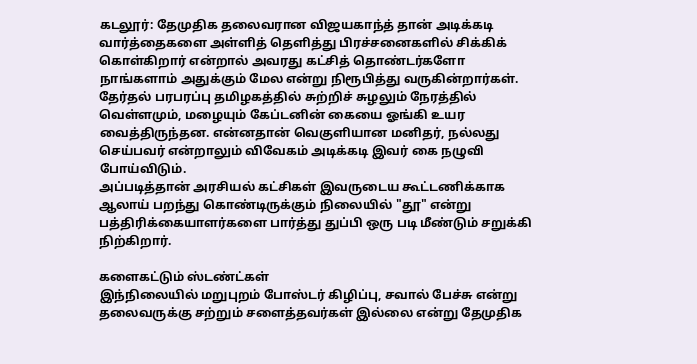கடலூர்: தேமுதிக தலைவரான விஜயகாந்த் தான் அடிக்கடி வார்த்தைகளை அள்ளித் தெளித்து பிரச்சனைகளில் சிக்கிக் கொள்கிறார் என்றால் அவரது கட்சித் தொண்டர்களோ நாங்களாம் அதுக்கும் மேல என்று நிரூபித்து வருகின்றார்கள்.
தேர்தல் பரபரப்பு தமிழகத்தில் சுற்றிச் சுழலும் நேரத்தில் வெள்ளமும், மழையும் கேப்டனின் கையை ஓங்கி உயர வைத்திருந்தன. என்னதான் வெகுளியான மனிதர், நல்லது செய்பவர் என்றாலும் விவேகம் அடிக்கடி இவர் கை நழுவி போய்விடும்.
அப்படித்தான் அரசியல் கட்சிகள் இவருடைய கூட்டணிக்காக ஆலாய் பறந்து கொண்டிருக்கும் நிலையில் "தூ" என்று பத்திரிக்கையாளர்களை பார்த்து துப்பி ஒரு படி மீண்டும் சறுக்கி நிற்கிறார்.

களைகட்டும் ஸ்டண்ட்கள்
இந்நிலையில் மறுபுறம் போஸ்டர் கிழிப்பு, சவால் பேச்சு என்று தலைவருக்கு சற்றும் சளைத்தவர்கள் இல்லை என்று தேமுதிக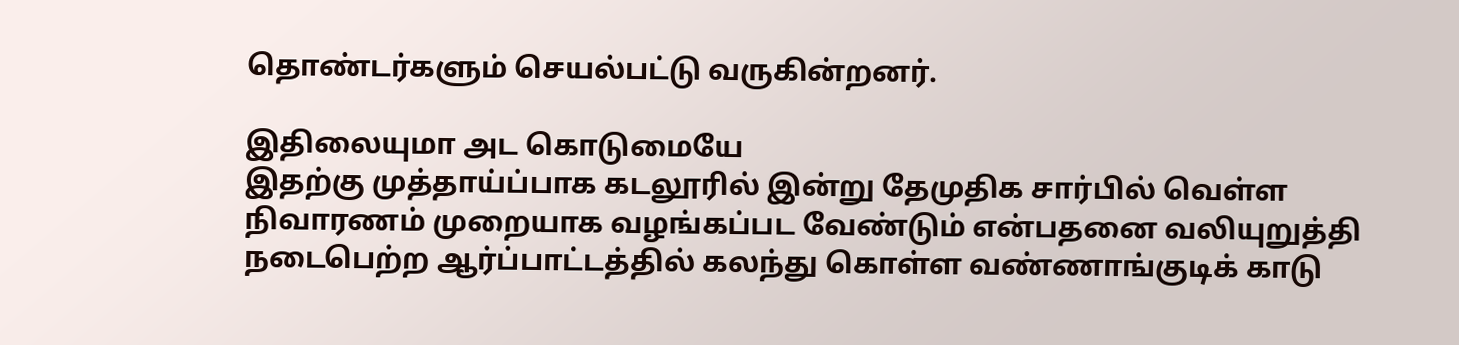தொண்டர்களும் செயல்பட்டு வருகின்றனர்.

இதிலையுமா அட கொடுமையே
இதற்கு முத்தாய்ப்பாக கடலூரில் இன்று தேமுதிக சார்பில் வெள்ள நிவாரணம் முறையாக வழங்கப்பட வேண்டும் என்பதனை வலியுறுத்தி நடைபெற்ற ஆர்ப்பாட்டத்தில் கலந்து கொள்ள வண்ணாங்குடிக் காடு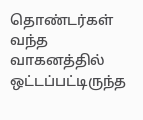தொண்டர்கள் வந்த வாகனத்தில் ஒட்டப்பட்டிருந்த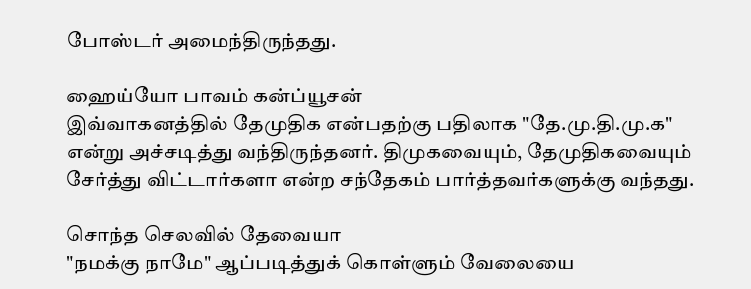போஸ்டர் அமைந்திருந்தது.

ஹைய்யோ பாவம் கன்ப்யூசன்
இவ்வாகனத்தில் தேமுதிக என்பதற்கு பதிலாக "தே.மு.தி.மு.க" என்று அச்சடித்து வந்திருந்தனர். திமுகவையும், தேமுதிகவையும் சேர்த்து விட்டார்களா என்ற சந்தேகம் பார்த்தவர்களுக்கு வந்தது.

சொந்த செலவில் தேவையா
"நமக்கு நாமே" ஆப்படித்துக் கொள்ளும் வேலையை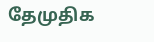தேமுதிக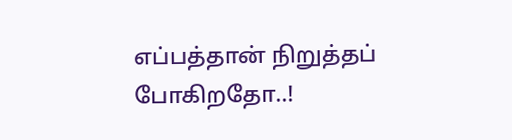எப்பத்தான் நிறுத்தப் போகிறதோ..!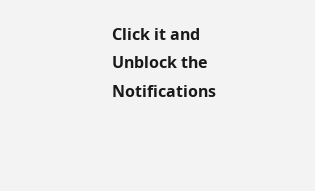Click it and Unblock the Notifications